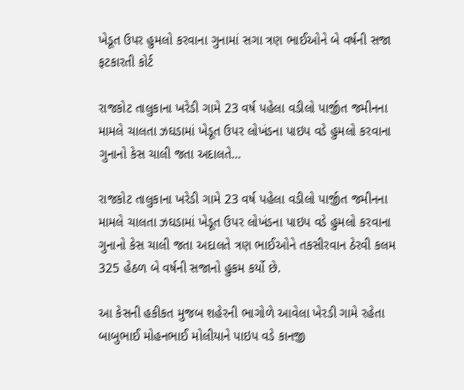ખેડૂત ઉપર હુમલો કરવાના ગુનામાં સગા ત્રણ ભાઈઓને બે વર્ષની સજા ફટકારતી કોર્ટ

રાજકોટ તાલુકાના ખરેડી ગામે 23 વર્ષ પહેલા વડીલો પાર્જીત જમીનના મામલે ચાલતા ઝઘડામાં ખેડૂત ઉપર લોખંડના પાઇપ વડે હુમલો કરવાના ગુનાનો કેસ ચાલી જતા અદાલતે…

રાજકોટ તાલુકાના ખરેડી ગામે 23 વર્ષ પહેલા વડીલો પાર્જીત જમીનના મામલે ચાલતા ઝઘડામાં ખેડૂત ઉપર લોખંડના પાઇપ વડે હુમલો કરવાના ગુનાનો કેસ ચાલી જતા અદાલતે ત્રણ ભાઈઓને તકસીરવાન ઠેરવી કલમ 325 હેઠળ બે વર્ષની સજાનો હુકમ કર્યો છે.

આ કેસની હકીકત મુજબ શહેરની ભાગોળે આવેલા ખેરડી ગામે રહેતા બાબુભાઈ મોહનભાઈ મોલીયાને પાઇપ વડે કાનજી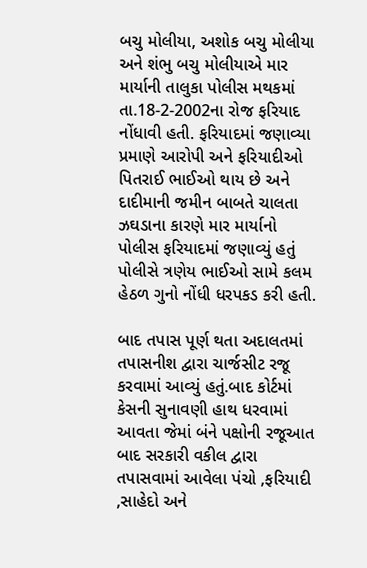બચુ મોલીયા, અશોક બચુ મોલીયા અને શંભુ બચુ મોલીયાએ માર માર્યાની તાલુકા પોલીસ મથકમાં તા.18-2-2002ના રોજ ફરિયાદ નોંધાવી હતી. ફરિયાદમાં જણાવ્યા પ્રમાણે આરોપી અને ફરિયાદીઓ પિતરાઈ ભાઈઓ થાય છે અને દાદીમાની જમીન બાબતે ચાલતા ઝઘડાના કારણે માર માર્યાનો પોલીસ ફરિયાદમાં જણાવ્યું હતું પોલીસે ત્રણેય ભાઈઓ સામે કલમ હેઠળ ગુનો નોંધી ધરપકડ કરી હતી.

બાદ તપાસ પૂર્ણ થતા અદાલતમાં તપાસનીશ દ્વારા ચાર્જસીટ રજૂ કરવામાં આવ્યું હતું.બાદ કોર્ટમાં કેસની સુનાવણી હાથ ધરવામાં આવતા જેમાં બંને પક્ષોની રજૂઆત બાદ સરકારી વકીલ દ્વારા તપાસવામાં આવેલા પંચો ,ફરિયાદી ,સાહેદો અને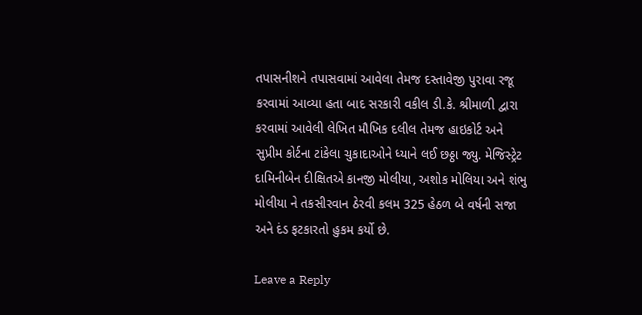તપાસનીશને તપાસવામાં આવેલા તેમજ દસ્તાવેજી પુરાવા રજૂ કરવામાં આવ્યા હતા બાદ સરકારી વકીલ ડી.કે. શ્રીમાળી દ્વારા કરવામાં આવેલી લેખિત મૌખિક દલીલ તેમજ હાઇકોર્ટ અને સુપ્રીમ કોર્ટના ટાંકેલા ચુકાદાઓને ધ્યાને લઈ છઠ્ઠા જ્યુ. મેજિસ્ટ્રેટ દામિનીબેન દીક્ષિતએ કાનજી મોલીયા, અશોક મોલિયા અને શંભુ મોલીયા ને તકસીરવાન ઠેરવી કલમ 325 હેઠળ બે વર્ષની સજા અને દંડ ફટકારતો હુકમ કર્યો છે.

Leave a Reply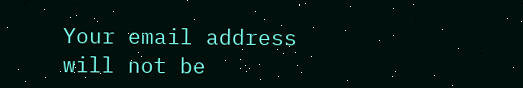Your email address will not be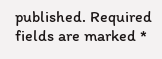published. Required fields are marked *